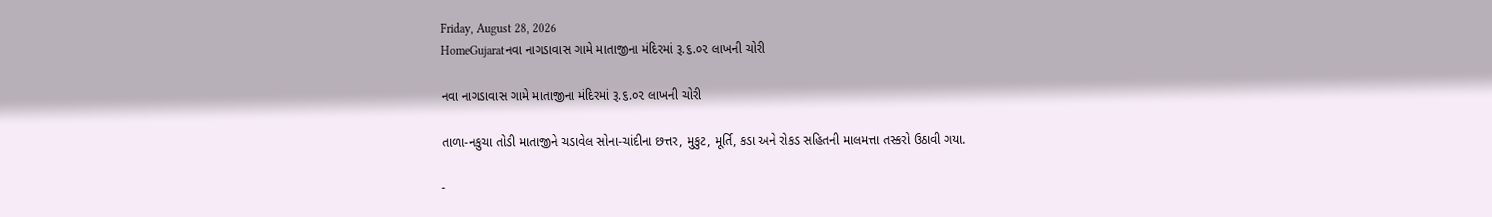Friday, August 28, 2026
HomeGujaratનવા નાગડાવાસ ગામે માતાજીના મંદિરમાં રૂ.૬.૦૨ લાખની ચોરી

નવા નાગડાવાસ ગામે માતાજીના મંદિરમાં રૂ.૬.૦૨ લાખની ચોરી

તાળા-નકુચા તોડી માતાજીને ચડાવેલ સોના-ચાંદીના છત્તર, મુકુટ, મૂર્તિ, કડા અને રોકડ સહિતની માલમત્તા તસ્કરો ઉઠાવી ગયા.

-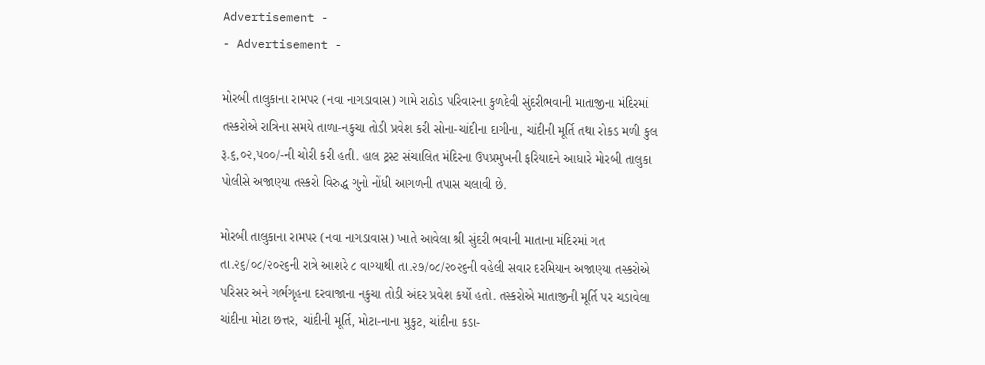Advertisement -
- Advertisement -

મોરબી તાલુકાના રામપર (નવા નાગડાવાસ) ગામે રાઠોડ પરિવારના કુળદેવી સુંદરીભવાની માતાજીના મંદિરમાં તસ્કરોએ રાત્રિના સમયે તાળા-નકુચા તોડી પ્રવેશ કરી સોના-ચાંદીના દાગીના, ચાંદીની મૂર્તિ તથા રોકડ મળી કુલ રૂ.૬,૦૨,૫૦૦/-ની ચોરી કરી હતી. હાલ ટ્રસ્ટ સંચાલિત મંદિરના ઉપપ્રમુખની ફરિયાદને આધારે મોરબી તાલુકા પોલીસે અજાણ્યા તસ્કરો વિરુદ્ધ ગુનો નોંધી આગળની તપાસ ચલાવી છે.

મોરબી તાલુકાના રામપર (નવા નાગડાવાસ) ખાતે આવેલા શ્રી સુંદરી ભવાની માતાના મંદિરમાં ગત તા.૨૬/૦૮/૨૦૨૬ની રાત્રે આશરે ૮ વાગ્યાથી તા.૨૭/૦૮/૨૦૨૬ની વહેલી સવાર દરમિયાન અજાણ્યા તસ્કરોએ પરિસર અને ગર્ભગૃહના દરવાજાના નકુચા તોડી અંદર પ્રવેશ કર્યો હતો. તસ્કરોએ માતાજીની મૂર્તિ પર ચડાવેલા ચાંદીના મોટા છત્તર, ચાંદીની મૂર્તિ, મોટા-નાના મુકુટ, ચાંદીના કડા-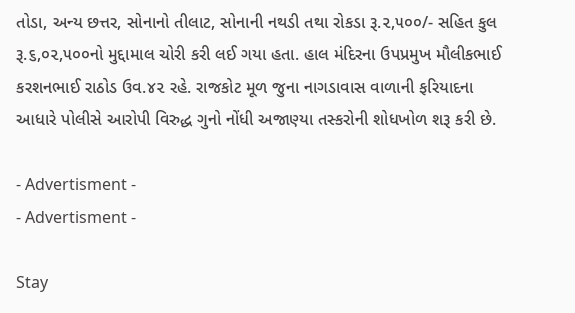તોડા, અન્ય છત્તર, સોનાનો તીલાટ, સોનાની નથડી તથા રોકડા રૂ.૨,૫૦૦/- સહિત કુલ રૂ.૬,૦૨,૫૦૦નો મુદ્દામાલ ચોરી કરી લઈ ગયા હતા. હાલ મંદિરના ઉપપ્રમુખ મૌલીકભાઈ કરશનભાઈ રાઠોડ ઉવ.૪૨ રહે. રાજકોટ મૂળ જુના નાગડાવાસ વાળાની ફરિયાદના આધારે પોલીસે આરોપી વિરુદ્ધ ગુનો નોંધી અજાણ્યા તસ્કરોની શોધખોળ શરૂ કરી છે.

- Advertisment -
- Advertisment -

Stay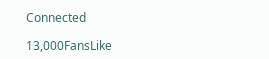Connected

13,000FansLike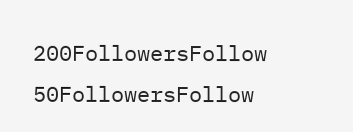200FollowersFollow
50FollowersFollow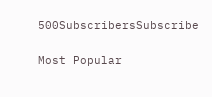500SubscribersSubscribe

Most Popular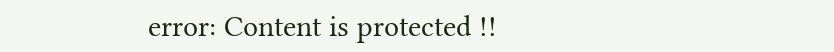error: Content is protected !!